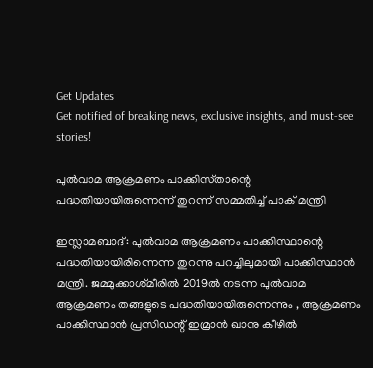Get Updates
Get notified of breaking news, exclusive insights, and must-see stories!

പുല്‍വാമ ആക്രമണം പാക്കിസ്‌താന്റെ പദ്ധതിയായിരുന്നെന്ന്‌ തുറന്ന്‌ സമ്മതിച്ച് പാക്‌ മന്ത്രി‌

ഇസ്ലാമബാദ്‌: പുല്‍വാമ ആക്രമണം പാക്കിസ്ഥാന്റെ പദ്ധതിയായിരിന്നെന്ന തുറന്നു പറച്ചിലുമായി പാക്കിസ്ഥാന്‍ മന്ത്രി. ജമ്മുക്കാശ്‌മീരില്‍ 2019ല്‍ നടന്ന പുല്‍വാമ ആക്രമണം തങ്ങളുടെ പദ്ധതിയായിരുന്നെന്നും , ആക്രമണം പാക്കിസ്ഥാന്‍ പ്രസിഡന്റ്‌ ഇമ്രാന്‍ ഖാനു കീഴില്‍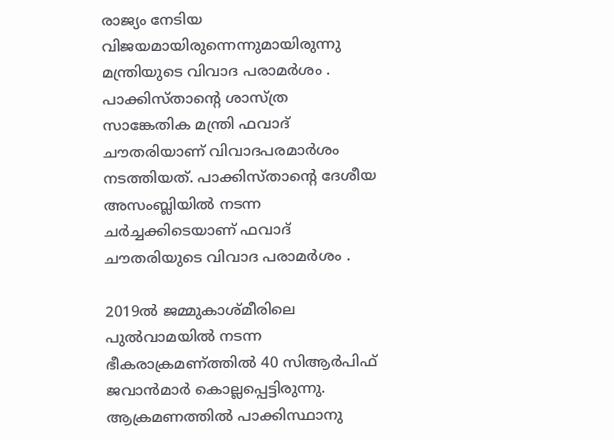രാജ്യം നേടിയ വിജയമായിരുന്നെന്നുമായിരുന്നു മന്ത്രിയുടെ വിവാദ പരാമര്‍ശം . പാക്കിസ്‌താന്റെ ശാസ്‌ത്ര സാങ്കേതിക മന്ത്രി ഫവാദ്‌ ചൗതരിയാണ്‌ വിവാദപരമാര്‍ശം നടത്തിയത്‌. പാക്കിസ്‌താന്റെ ദേശീയ അസംബ്ലിയില്‍ നടന്ന ചര്‍ച്ചക്കിടെയാണ്‌ ഫവാദ്‌ ചൗതരിയുടെ വിവാദ പരാമര്‍ശം .

2019ല്‍ ജമ്മുകാശ്‌മീരിലെ പുല്‍വാമയില്‍ നടന്ന ഭീകരാക്രമണ്‌ത്തില്‍ 40 സിആര്‍പിഫ്‌ ജവാന്‍മാര്‍ കൊല്ലപ്പെട്ടിരുന്നു. ആക്രമണത്തില്‍ പാക്കിസ്ഥാനു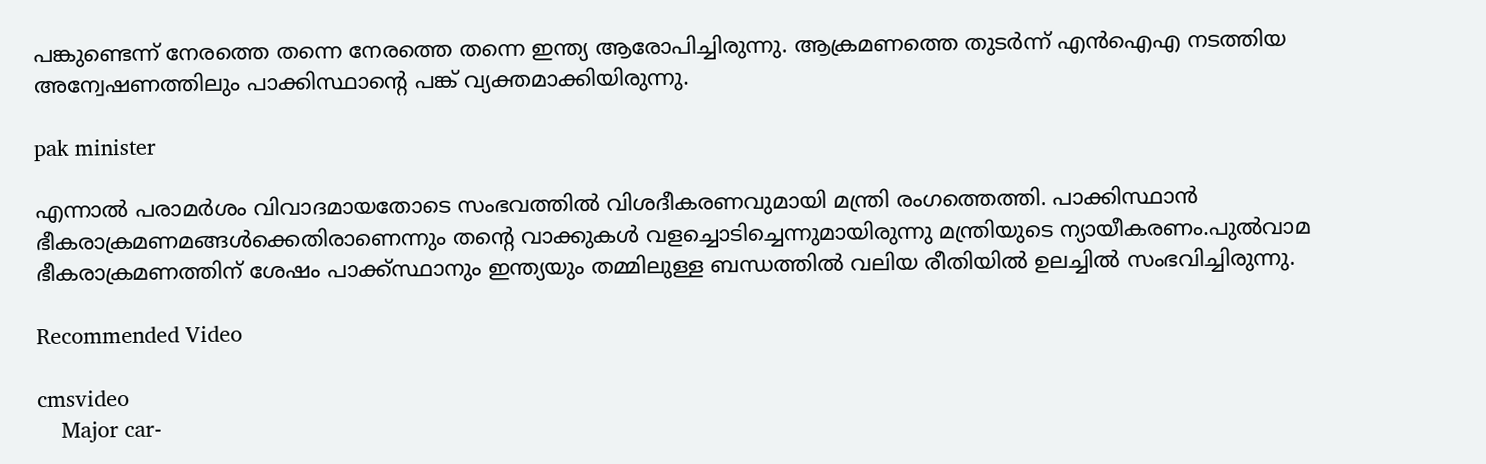പങ്കുണ്ടെന്ന്‌ നേരത്തെ തന്നെ നേരത്തെ തന്നെ ഇന്ത്യ ആരോപിച്ചിരുന്നു. ആക്രമണത്തെ തുടര്‍ന്ന്‌ എന്‍ഐഎ നടത്തിയ അന്വേഷണത്തിലും പാക്കിസ്ഥാന്റെ പങ്ക്‌ വ്യക്തമാക്കിയിരുന്നു.

pak minister

എന്നാല്‍ പരാമര്‍ശം വിവാദമായതോടെ സംഭവത്തില്‍ വിശദീകരണവുമായി മന്ത്രി രംഗത്തെത്തി. പാക്കിസ്ഥാന്‍ ഭീകരാക്രമണമങ്ങള്‍ക്കെതിരാണെന്നും തന്റെ വാക്കുകള്‍ വളച്ചൊടിച്ചെന്നുമായിരുന്നു മന്ത്രിയുടെ ന്യായീകരണം.പുല്‍വാമ ഭീകരാക്രമണത്തിന്‌ ശേഷം പാക്ക്‌സ്ഥാനും ഇന്ത്യയും തമ്മിലുള്ള ബന്ധത്തില്‍ വലിയ രീതിയില്‍ ഉലച്ചില്‍ സംഭവിച്ചിരുന്നു.

Recommended Video

cmsvideo
    Major car-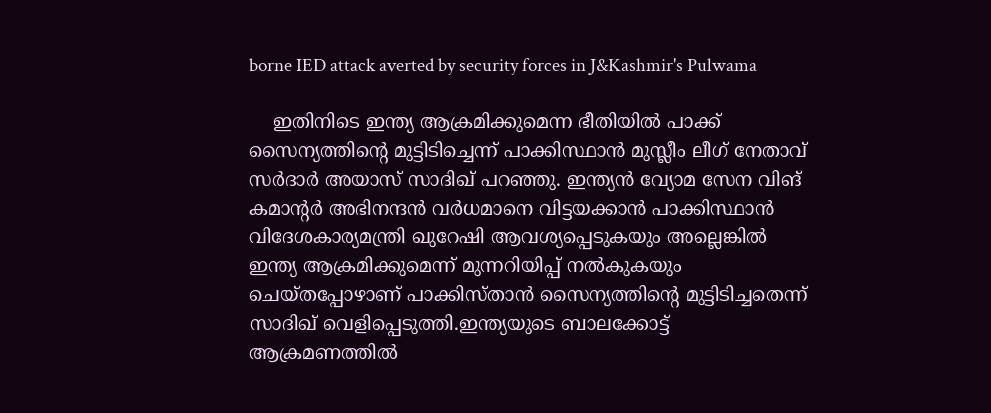borne IED attack averted by security forces in J&Kashmir's Pulwama

    ഇതിനിടെ ഇന്ത്യ ആക്രമിക്കുമെന്ന ഭീതിയില്‍ പാക്ക്‌ സൈന്യത്തിന്റെ മുട്ടിടിച്ചെന്ന്‌ പാക്കിസ്ഥാന്‍ മുസ്ലീം ലീഗ്‌ നേതാവ്‌ സര്‍ദാര്‍ അയാസ്‌ സാദിഖ്‌ പറഞ്ഞു. ഇന്ത്യന്‍ വ്യോമ സേന വിങ്‌ കമാന്റര്‍ അഭിനന്ദന്‍ വര്‍ധമാനെ വിട്ടയക്കാന്‍ പാക്കിസ്ഥാന്‍ വിദേശകാര്യമന്ത്രി ഖുറേഷി ആവശ്യപ്പെടുകയും അല്ലെങ്കില്‍ ഇന്ത്യ ആക്രമിക്കുമെന്ന്‌ മുന്നറിയിപ്പ്‌ നല്‍കുകയും ചെയ്‌തപ്പോഴാണ്‌ പാക്കിസ്‌താന്‍ സൈന്യത്തിന്റെ മുട്ടിടിച്ചതെന്ന്‌ സാദിഖ്‌ വെളിപ്പെടുത്തി.ഇന്ത്യയുടെ ബാലക്കോട്ട്‌ ആക്രമണത്തില്‍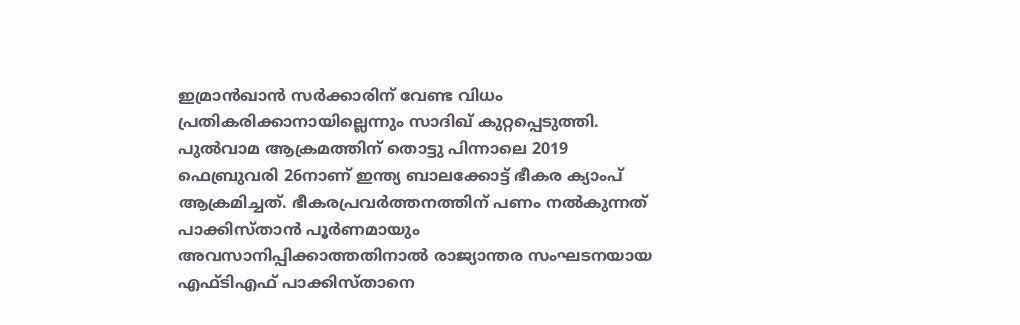ഇമ്രാന്‍ഖാന്‍ സര്‍ക്കാരിന്‌ വേണ്ട വിധം പ്രതികരിക്കാനായില്ലെന്നും സാദിഖ്‌ കുറ്റപ്പെടുത്തി. പുല്‍വാമ ആക്രമത്തിന്‌ തൊട്ടു പിന്നാലെ 2019 ഫെബ്രുവരി 26നാണ്‌ ഇന്ത്യ ബാലക്കോട്ട്‌ ഭീകര ക്യാംപ്‌ ആക്രമിച്ചത്‌. ഭീകരപ്രവര്‍ത്തനത്തിന്‌ പണം നല്‍കുന്നത്‌ പാക്കിസ്‌താന്‍ പൂര്‍ണമായും അവസാനിപ്പിക്കാത്തതിനാല്‍ രാജ്യാന്തര സംഘടനയായ എഫ്‌ടിഎഫ്‌ പാക്കിസ്‌താനെ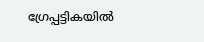ഗ്രേപ്പട്ടികയില്‍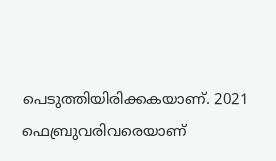പെടുത്തിയിരിക്കകയാണ്‌. 2021 ഫെബ്രുവരിവരെയാണ്‌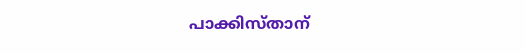പാക്കിസ്‌താന്‌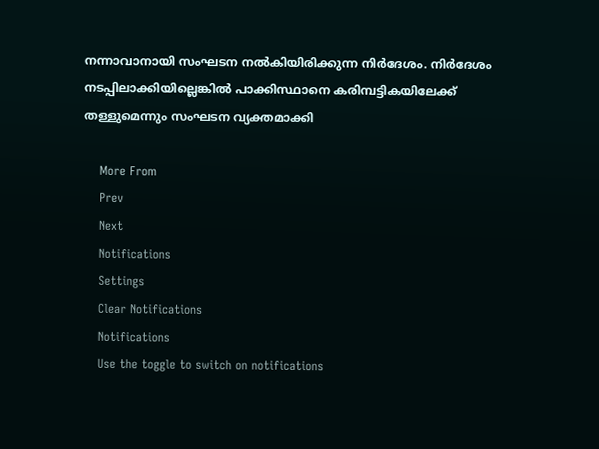നന്നാവാനായി സംഘടന നല്‍കിയിരിക്കുന്ന നിര്‍ദേശം. നിര്‍ദേശം നടപ്പിലാക്കിയില്ലെങ്കില്‍ പാക്കിസ്ഥാനെ കരിമ്പട്ടികയിലേക്ക്‌ തള്ളുമെന്നും സംഘടന വ്യക്തമാക്കി

    More From
    Prev
    Next
    Notifications
    Settings
    Clear Notifications
    Notifications
    Use the toggle to switch on notifications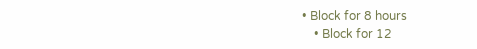• Block for 8 hours
    • Block for 12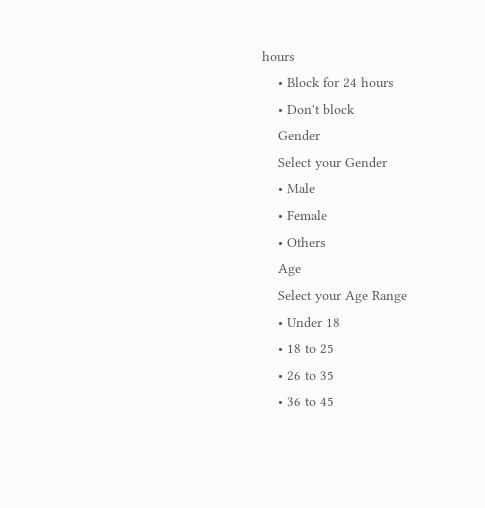hours
    • Block for 24 hours
    • Don't block
    Gender
    Select your Gender
    • Male
    • Female
    • Others
    Age
    Select your Age Range
    • Under 18
    • 18 to 25
    • 26 to 35
    • 36 to 45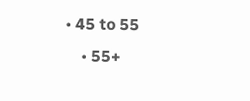• 45 to 55
    • 55+